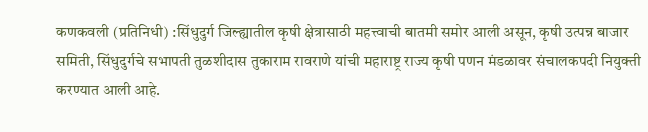कणकवली (प्रतिनिधी) :सिंधुदुर्ग जिल्ह्यातील कृषी क्षेत्रासाठी महत्त्वाची बातमी समोर आली असून, कृषी उत्पन्न बाजार समिती, सिंधुदुर्गचे सभापती तुळशीदास तुकाराम रावराणे यांची महाराष्ट्र राज्य कृषी पणन मंडळावर संचालकपदी नियुक्ती करण्यात आली आहे.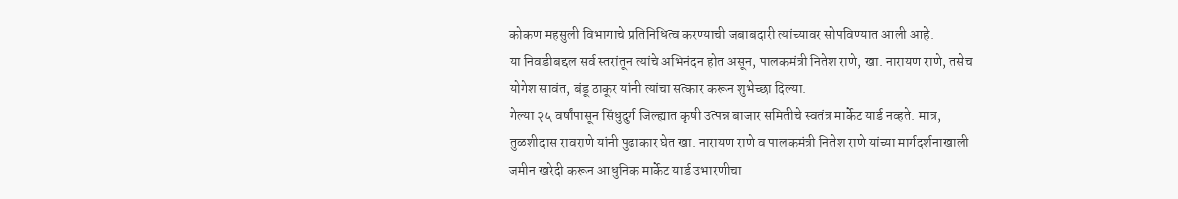कोकण महसुली विभागाचे प्रतिनिधित्व करण्याची जबाबदारी त्यांच्यावर सोपविण्यात आली आहे.
या निवडीबद्दल सर्व स्तरांतून त्यांचे अभिनंदन होत असून, पालकमंत्री नितेश राणे, खा. नारायण राणे, तसेच योगेश सावंत, बंडू ठाकूर यांनी त्यांचा सत्कार करून शुभेच्छा दिल्या.
गेल्या २५ वर्षांपासून सिंधुदुर्ग जिल्ह्यात कृषी उत्पन्न बाजार समितीचे स्वतंत्र मार्केट यार्ड नव्हते. मात्र, तुळशीदास रावराणे यांनी पुढाकार घेत खा. नारायण राणे व पालकमंत्री नितेश राणे यांच्या मार्गदर्शनाखाली जमीन खरेदी करून आधुनिक मार्केट यार्ड उभारणीचा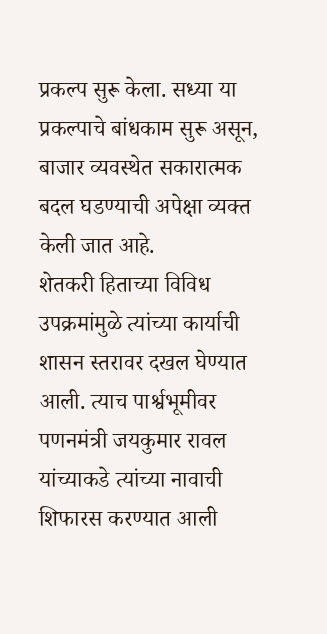प्रकल्प सुरू केला. सध्या या प्रकल्पाचे बांधकाम सुरू असून, बाजार व्यवस्थेत सकारात्मक बदल घडण्याची अपेक्षा व्यक्त केली जात आहे.
शेतकरी हिताच्या विविध उपक्रमांमुळे त्यांच्या कार्याची शासन स्तरावर दखल घेण्यात आली. त्याच पार्श्वभूमीवर पणनमंत्री जयकुमार रावल यांच्याकडे त्यांच्या नावाची शिफारस करण्यात आली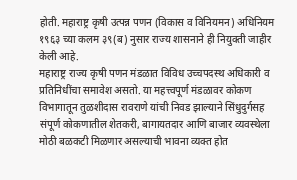होती. महाराष्ट्र कृषी उत्पन्न पणन (विकास व विनियमन) अधिनियम १९६३ च्या कलम ३९(ब) नुसार राज्य शासनाने ही नियुक्ती जाहीर केली आहे.
महाराष्ट्र राज्य कृषी पणन मंडळात विविध उच्चपदस्थ अधिकारी व प्रतिनिधींचा समावेश असतो. या महत्त्वपूर्ण मंडळावर कोकण विभागातून तुळशीदास रावराणे यांची निवड झाल्याने सिंधुदुर्गसह संपूर्ण कोकणातील शेतकरी, बागायतदार आणि बाजार व्यवस्थेला मोठी बळकटी मिळणार असल्याची भावना व्यक्त होत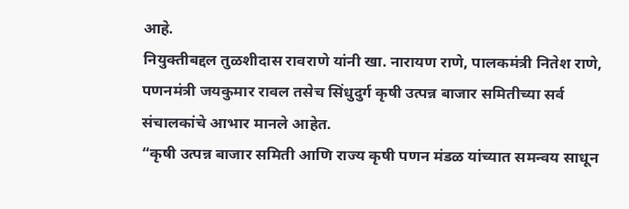आहे.
नियुक्तीबद्दल तुळशीदास रावराणे यांनी खा. नारायण राणे, पालकमंत्री नितेश राणे, पणनमंत्री जयकुमार रावल तसेच सिंधुदुर्ग कृषी उत्पन्न बाजार समितीच्या सर्व संचालकांचे आभार मानले आहेत.
“कृषी उत्पन्न बाजार समिती आणि राज्य कृषी पणन मंडळ यांच्यात समन्वय साधून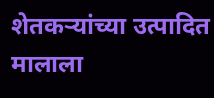शेतकऱ्यांच्या उत्पादित मालाला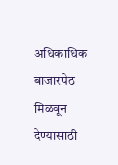अधिकाधिक बाजारपेठ मिळवून देण्यासाठी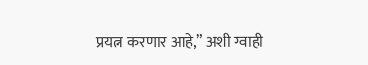प्रयत्न करणार आहे,” अशी ग्वाही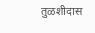तुळशीदास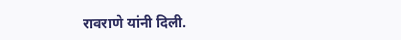रावराणे यांनी दिली.